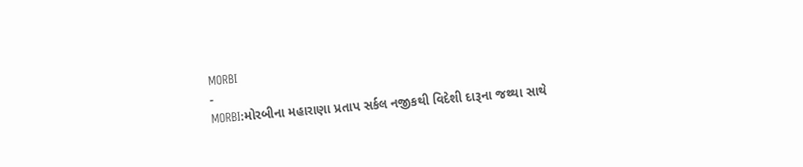MORBI
-
MORBI:મોરબીના મહારાણા પ્રતાપ સર્કલ નજીકથી વિદેશી દારૂના જથ્થા સાથે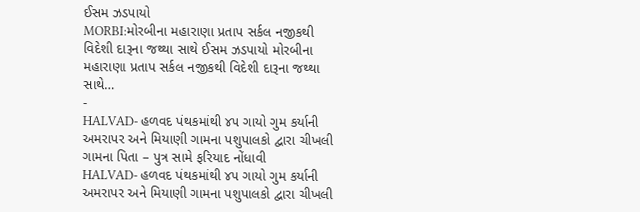ઈસમ ઝડપાયો
MORBI:મોરબીના મહારાણા પ્રતાપ સર્કલ નજીકથી વિદેશી દારૂના જથ્થા સાથે ઈસમ ઝડપાયો મોરબીના મહારાણા પ્રતાપ સર્કલ નજીકથી વિદેશી દારૂના જથ્થા સાથે…
-
HALVAD- હળવદ પંથકમાંથી ૪૫ ગાયો ગુમ કર્યાની અમરાપર અને મિયાણી ગામના પશુપાલકો દ્વારા ચીખલી ગામના પિતા – પુત્ર સામે ફરિયાદ નોંધાવી
HALVAD- હળવદ પંથકમાંથી ૪૫ ગાયો ગુમ કર્યાની અમરાપર અને મિયાણી ગામના પશુપાલકો દ્વારા ચીખલી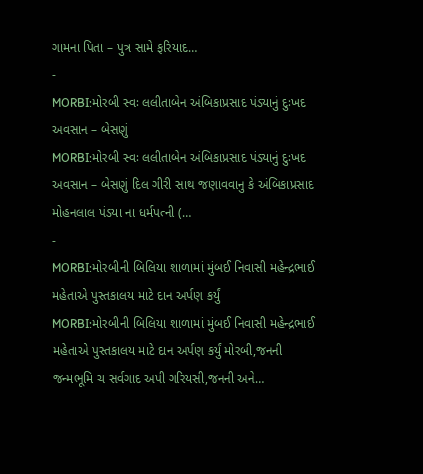ગામના પિતા – પુત્ર સામે ફરિયાદ…
-
MORBI:મોરબી સ્વઃ લલીતાબેન અંબિકાપ્રસાદ પંડ્યાનું દુઃખદ અવસાન – બેસણું
MORBI:મોરબી સ્વઃ લલીતાબેન અંબિકાપ્રસાદ પંડ્યાનું દુઃખદ અવસાન – બેસણું દિલ ગીરી સાથ જણાવવાનુ કે અંબિકાપ્રસાદ મોહનલાલ પંડયા ના ધર્મપત્ની (…
-
MORBI:મોરબીની બિલિયા શાળામાં મુંબઈ નિવાસી મહેન્દ્રભાઈ મહેતાએ પુસ્તકાલય માટે દાન અર્પણ કર્યું
MORBI:મોરબીની બિલિયા શાળામાં મુંબઈ નિવાસી મહેન્દ્રભાઈ મહેતાએ પુસ્તકાલય માટે દાન અર્પણ કર્યું મોરબી,જનની જન્મભૂમિ ચ સર્વગાદ અપી ગરિયસી,જનની અને…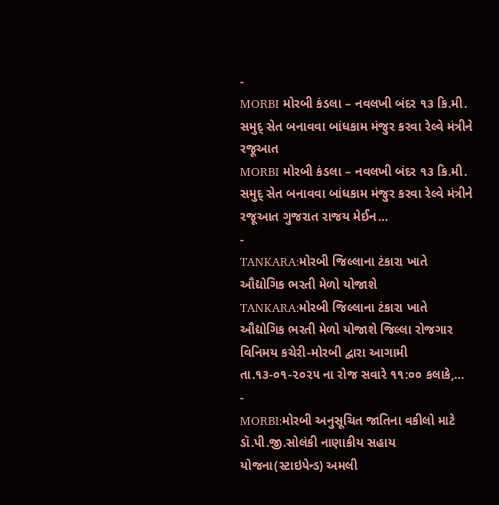-
MORBI મોરબી કંડલા – નવલખી બંદર ૧૩ કિ.મી. સમુદ્ સેત બનાવવા બાંધકામ મંજુર કરવા રેલ્વે મંત્રીને રજૂઆત
MORBI મોરબી કંડલા – નવલખી બંદર ૧૩ કિ.મી. સમુદ્ સેત બનાવવા બાંધકામ મંજુર કરવા રેલ્વે મંત્રીને રજૂઆત ગુજરાત રાજય મેઈન…
-
TANKARA:મોરબી જિલ્લાના ટંકારા ખાતે ઔદ્યોગિક ભરતી મેળો યોજાશે
TANKARA:મોરબી જિલ્લાના ટંકારા ખાતે ઔદ્યોગિક ભરતી મેળો યોજાશે જિલ્લા રોજગાર વિનિમય કચેરી-મોરબી દ્વારા આગામી તા.૧૩-૦૧-૨૦૨૫ ના રોજ સવારે ૧૧:૦૦ કલાકે,…
-
MORBI:મોરબી અનુસૂચિત જાતિના વકીલો માટે ડૉ.પી.જી.સોલંકી નાણાકીય સહાય યોજના(સ્ટાઇપેન્ડ) અમલી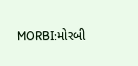MORBI:મોરબી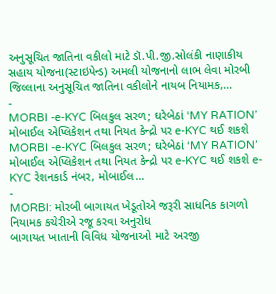અનુસૂચિત જાતિના વકીલો માટે ડૉ.પી.જી.સોલંકી નાણાકીય સહાય યોજના(સ્ટાઇપેન્ડ) અમલી યોજનાનો લાભ લેવા મોરબી જિલ્લાના અનુસૂચિત જાતિના વકીલોને નાયબ નિયામક,…
-
MORBI -e-KYC બિલકુલ સરળ; ઘરેબેઠાં ‘MY RATION’ મોબાઈલ એપ્લિકેશન તથા નિયત કેન્દ્રો પર e-KYC થઈ શકશે
MORBI -e-KYC બિલકુલ સરળ; ઘરેબેઠાં ‘MY RATION’ મોબાઈલ એપ્લિકેશન તથા નિયત કેન્દ્રો પર e-KYC થઈ શકશે e-KYC રેશનકાર્ડ નંબર, મોબાઈલ…
-
MORBI: મોરબી બાગાયત ખેડૂતોએ જરૂરી સાધનિક કાગળો નિયામક કચેરીએ રજૂ કરવા અનુરોધ
બાગાયત ખાતાની વિવિધ યોજનાઓ માટે અરજી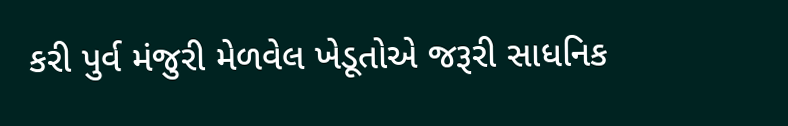કરી પુર્વ મંજુરી મેળવેલ ખેડૂતોએ જરૂરી સાધનિક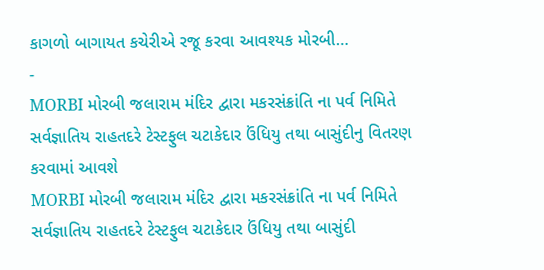કાગળો બાગાયત કચેરીએ રજૂ કરવા આવશ્યક મોરબી…
-
MORBI મોરબી જલારામ મંદિર દ્વારા મકરસંક્રાંતિ ના પર્વ નિમિતે સર્વજ્ઞાતિય રાહતદરે ટેસ્ટફુલ ચટાકેદાર ઉંધિયુ તથા બાસુંદીનુ વિતરણ કરવામાં આવશે
MORBI મોરબી જલારામ મંદિર દ્વારા મકરસંક્રાંતિ ના પર્વ નિમિતે સર્વજ્ઞાતિય રાહતદરે ટેસ્ટફુલ ચટાકેદાર ઉંધિયુ તથા બાસુંદી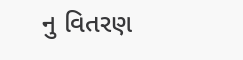નુ વિતરણ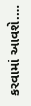કરવામાં આવશે.…